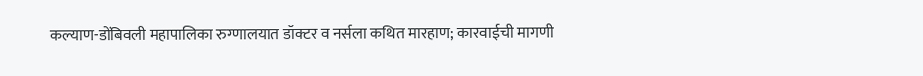कल्याण-डोंबिवली महापालिका रुग्णालयात डॉक्टर व नर्सला कथित मारहाण; कारवाईची मागणी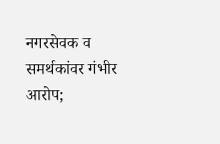नगरसेवक व समर्थकांवर गंभीर आरोप;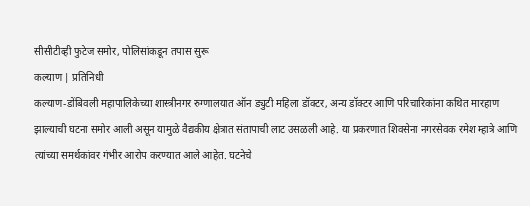सीसीटीव्ही फुटेज समोर, पोलिसांकडून तपास सुरू
कल्याण | प्रतिनिधी
कल्याण-डोंबिवली महापालिकेच्या शास्त्रीनगर रुग्णालयात ऑन ड्युटी महिला डॉक्टर, अन्य डॉक्टर आणि परिचारिकांना कथित मारहाण झाल्याची घटना समोर आली असून यामुळे वैद्यकीय क्षेत्रात संतापाची लाट उसळली आहे. या प्रकरणात शिवसेना नगरसेवक रमेश म्हात्रे आणि त्यांच्या समर्थकांवर गंभीर आरोप करण्यात आले आहेत. घटनेचे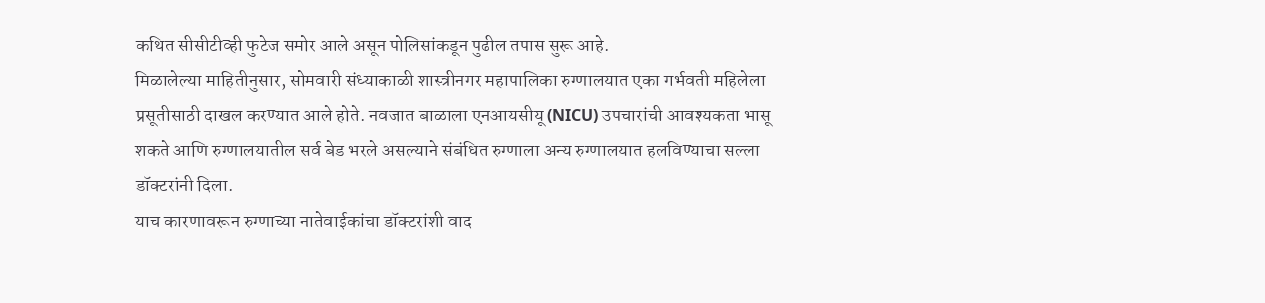कथित सीसीटीव्ही फुटेज समोर आले असून पोलिसांकडून पुढील तपास सुरू आहे.
मिळालेल्या माहितीनुसार, सोमवारी संध्याकाळी शास्त्रीनगर महापालिका रुग्णालयात एका गर्भवती महिलेला प्रसूतीसाठी दाखल करण्यात आले होते. नवजात बाळाला एनआयसीयू (NICU) उपचारांची आवश्यकता भासू शकते आणि रुग्णालयातील सर्व बेड भरले असल्याने संबंधित रुग्णाला अन्य रुग्णालयात हलविण्याचा सल्ला डॉक्टरांनी दिला.
याच कारणावरून रुग्णाच्या नातेवाईकांचा डॉक्टरांशी वाद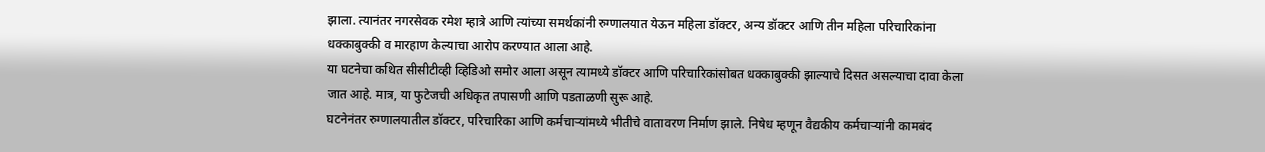झाला. त्यानंतर नगरसेवक रमेश म्हात्रे आणि त्यांच्या समर्थकांनी रुग्णालयात येऊन महिला डॉक्टर, अन्य डॉक्टर आणि तीन महिला परिचारिकांना धक्काबुक्की व मारहाण केल्याचा आरोप करण्यात आला आहे.
या घटनेचा कथित सीसीटीव्ही व्हिडिओ समोर आला असून त्यामध्ये डॉक्टर आणि परिचारिकांसोबत धक्काबुक्की झाल्याचे दिसत असल्याचा दावा केला जात आहे. मात्र, या फुटेजची अधिकृत तपासणी आणि पडताळणी सुरू आहे.
घटनेनंतर रुग्णालयातील डॉक्टर, परिचारिका आणि कर्मचाऱ्यांमध्ये भीतीचे वातावरण निर्माण झाले. निषेध म्हणून वैद्यकीय कर्मचाऱ्यांनी कामबंद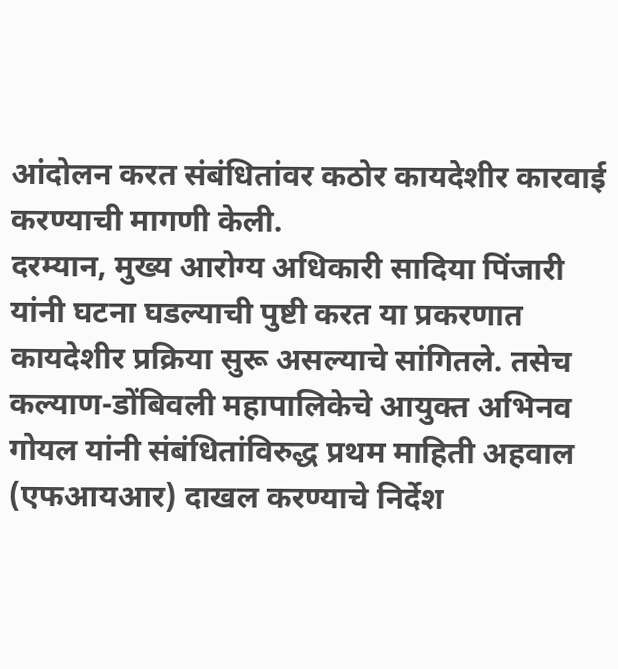आंदोलन करत संबंधितांवर कठोर कायदेशीर कारवाई करण्याची मागणी केली.
दरम्यान, मुख्य आरोग्य अधिकारी सादिया पिंजारी यांनी घटना घडल्याची पुष्टी करत या प्रकरणात कायदेशीर प्रक्रिया सुरू असल्याचे सांगितले. तसेच कल्याण-डोंबिवली महापालिकेचे आयुक्त अभिनव गोयल यांनी संबंधितांविरुद्ध प्रथम माहिती अहवाल (एफआयआर) दाखल करण्याचे निर्देश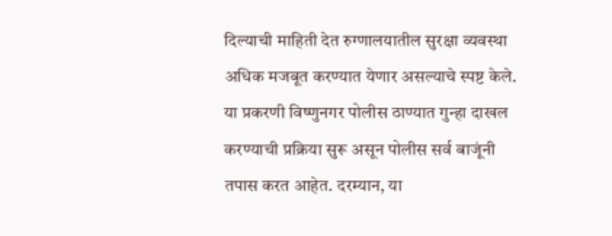दिल्याची माहिती देत रुग्णालयातील सुरक्षा व्यवस्था अधिक मजबूत करण्यात येणार असल्याचे स्पष्ट केले.
या प्रकरणी विष्णुनगर पोलीस ठाण्यात गुन्हा दाखल करण्याची प्रक्रिया सुरू असून पोलीस सर्व बाजूंनी तपास करत आहेत. दरम्यान, या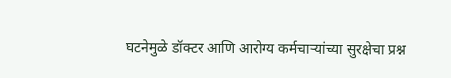घटनेमुळे डॉक्टर आणि आरोग्य कर्मचाऱ्यांच्या सुरक्षेचा प्रश्न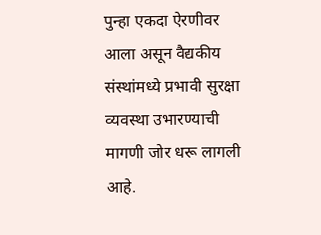पुन्हा एकदा ऐरणीवर आला असून वैद्यकीय संस्थांमध्ये प्रभावी सुरक्षा व्यवस्था उभारण्याची मागणी जोर धरू लागली आहे.